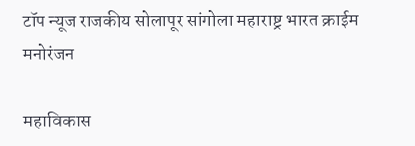टॉप न्यूज राजकीय सोलापूर सांगोला महाराष्ट्र भारत क्राईम मनोरंजन

महाविकास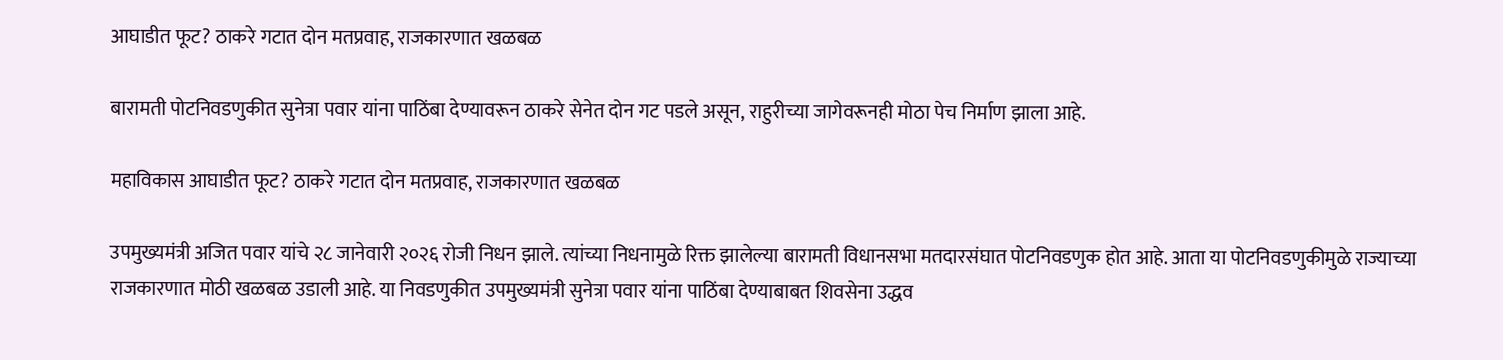आघाडीत फूट? ठाकरे गटात दोन मतप्रवाह, राजकारणात खळबळ

बारामती पोटनिवडणुकीत सुनेत्रा पवार यांना पाठिंबा देण्यावरून ठाकरे सेनेत दोन गट पडले असून, राहुरीच्या जागेवरूनही मोठा पेच निर्माण झाला आहे.

महाविकास आघाडीत फूट? ठाकरे गटात दोन मतप्रवाह, राजकारणात खळबळ

उपमुख्यमंत्री अजित पवार यांचे २८ जानेवारी २०२६ रोजी निधन झाले. त्यांच्या निधनामुळे रिक्त झालेल्या बारामती विधानसभा मतदारसंघात पोटनिवडणुक होत आहे. आता या पोटनिवडणुकीमुळे राज्याच्या राजकारणात मोठी खळबळ उडाली आहे. या निवडणुकीत उपमुख्यमंत्री सुनेत्रा पवार यांना पाठिंबा देण्याबाबत शिवसेना उद्धव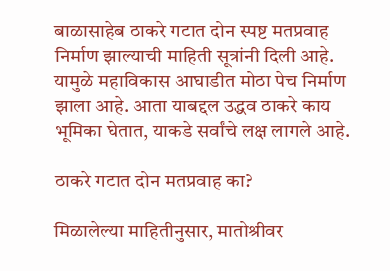बाळासाहेब ठाकरे गटात दोन स्पष्ट मतप्रवाह निर्माण झाल्याची माहिती सूत्रांनी दिली आहे. यामुळे महाविकास आघाडीत मोठा पेच निर्माण झाला आहे. आता याबद्दल उद्धव ठाकरे काय भूमिका घेतात, याकडे सर्वांचे लक्ष लागले आहे.

ठाकरे गटात दोन मतप्रवाह का?

मिळालेल्या माहितीनुसार, मातोश्रीवर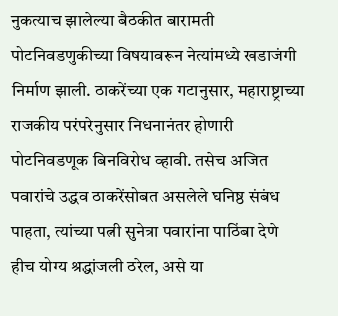नुकत्याच झालेल्या बैठकीत बारामती पोटनिवडणुकीच्या विषयावरून नेत्यांमध्ये खडाजंगी निर्माण झाली. ठाकरेंच्या एक गटानुसार, महाराष्ट्राच्या राजकीय परंपरेनुसार निधनानंतर होणारी पोटनिवडणूक बिनविरोध व्हावी. तसेच अजित पवारांचे उद्धव ठाकरेंसोबत असलेले घनिष्ठ संबंध पाहता, त्यांच्या पत्नी सुनेत्रा पवारांना पाठिंबा देणे हीच योग्य श्रद्धांजली ठरेल, असे या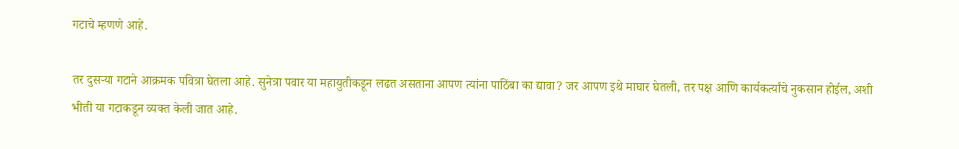गटाचे म्हणणे आहे.

तर दुसऱ्या गटाने आक्रमक पवित्रा घेतला आहे. सुनेत्रा पवार या महायुतीकडून लढत असताना आपण त्यांना पाठिंबा का द्यावा? जर आपण इथे माघार घेतली, तर पक्ष आणि कार्यकर्त्यांचे नुकसान होईल, अशी भीती या गटाकडून व्यक्त केली जात आहे.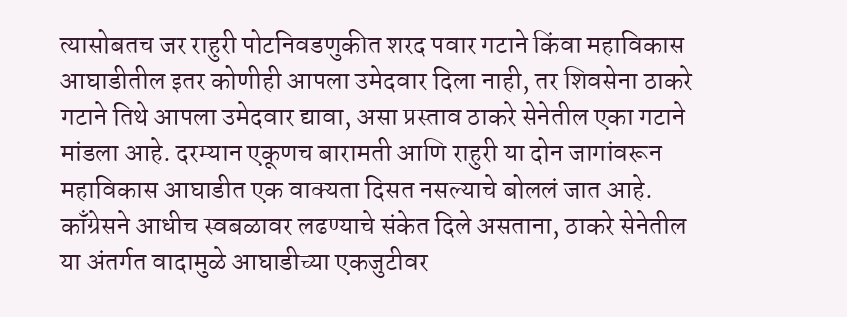त्यासोबतच जर राहुरी पोटनिवडणुकीत शरद पवार गटाने किंवा महाविकास आघाडीतील इतर कोणीही आपला उमेदवार दिला नाही, तर शिवसेना ठाकरे गटाने तिथे आपला उमेदवार द्यावा, असा प्रस्ताव ठाकरे सेनेतील एका गटाने मांडला आहे. दरम्यान एकूणच बारामती आणि राहुरी या दोन जागांवरून महाविकास आघाडीत एक वाक्यता दिसत नसल्याचे बोललं जात आहे. काँग्रेसने आधीच स्वबळावर लढण्याचे संकेत दिले असताना, ठाकरे सेनेतील या अंतर्गत वादामुळे आघाडीच्या एकजुटीवर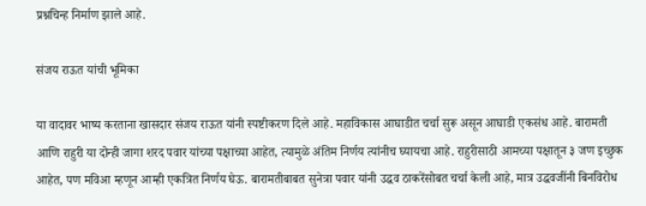प्रश्नचिन्ह निर्माण झाले आहे.

संजय राऊत यांची भूमिका

या वादावर भाष्य करताना खासदार संजय राऊत यांनी स्पष्टीकरण दिले आहे. महाविकास आघाडीत चर्चा सुरू असून आघाडी एकसंध आहे. बारामती आणि राहुरी या दोन्ही जागा शरद पवार यांच्या पक्षाच्या आहेत, त्यामुळे अंतिम निर्णय त्यांनीच घ्यायचा आहे. राहुरीसाठी आमच्या पक्षातून ३ जण इच्छुक आहेत, पण मविआ म्हणून आम्ही एकत्रित निर्णय घेऊ. बारामतीबाबत सुनेत्रा पवार यांनी उद्धव ठाकरेंसोबत चर्चा केली आहे, मात्र उद्धवजींनी बिनविरोध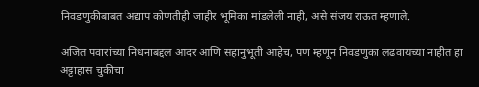निवडणुकीबाबत अद्याप कोणतीही जाहीर भूमिका मांडलेली नाही, असे संजय राऊत म्हणाले.

अजित पवारांच्या निधनाबद्दल आदर आणि सहानुभूती आहेच, पण म्हणून निवडणुका लढवायच्या नाहीत हा अट्टाहास चुकीचा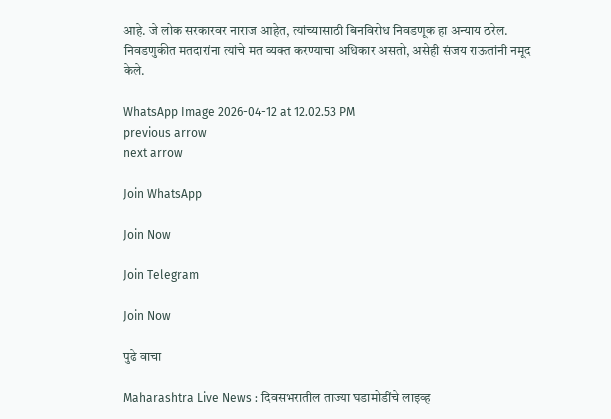आहे. जे लोक सरकारवर नाराज आहेत, त्यांच्यासाठी बिनविरोध निवडणूक हा अन्याय ठरेल. निवडणुकीत मतदारांना त्यांचे मत व्यक्त करण्याचा अधिकार असतो, असेही संजय राऊतांनी नमूद केले.

WhatsApp Image 2026-04-12 at 12.02.53 PM
previous arrow
next arrow

Join WhatsApp

Join Now

Join Telegram

Join Now

पुढे वाचा

Maharashtra Live News : दिवसभरातील ताज्या घडामोडींचे लाइव्ह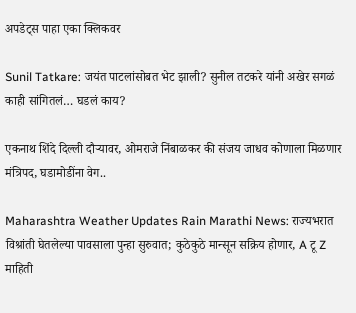अपडेट्स पाहा एका क्लिकवर

Sunil Tatkare: जयंत पाटलांसोबत भेट झाली? सुनील तटकरे यांनी अखेर सगळं काही सांगितलं… घडलं काय?

एकनाथ शिंदे दिल्ली दौऱ्यावर, ओमराजे निंबाळकर की संजय जाधव कोणाला मिळणार मंत्रिपद, घडामोडींना वेग..

Maharashtra Weather Updates Rain Marathi News: राज्यभरात विश्रांती घेतलेल्या पावसाला पुन्हा सुरुवात; कुठेकुठे मान्सून सक्रिय होणार, A टू Z माहिती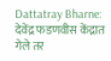Dattatray Bharne: देवेंद्र फडणवीस केंद्रात गेले तर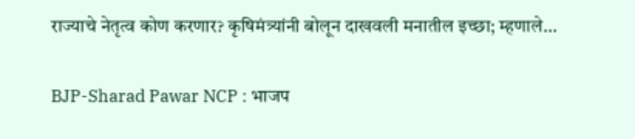राज्याचे नेतृत्व कोण करणार? कृषिमंत्र्यांनी बोलून दाखवली मनातील इच्छा; म्हणाले…

BJP-Sharad Pawar NCP : भाजप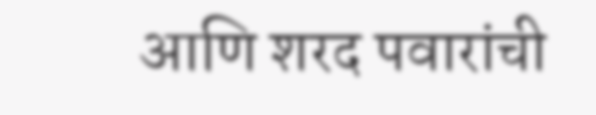आणि शरद पवारांची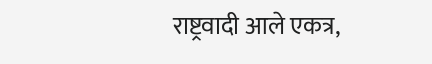राष्ट्रवादी आले एकत्र,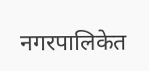नगरपालिकेत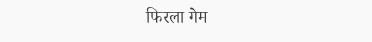फिरला गेम